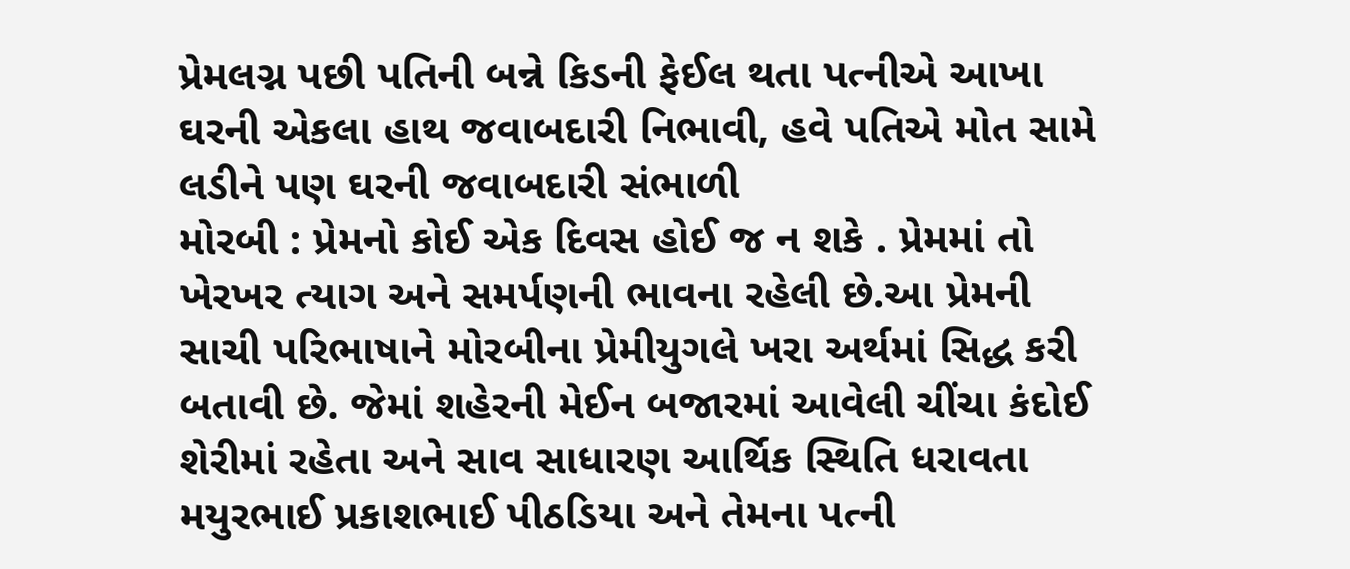પ્રેમલગ્ન પછી પતિની બન્ને કિડની ફેઈલ થતા પત્નીએ આખા ઘરની એકલા હાથ જવાબદારી નિભાવી, હવે પતિએ મોત સામે લડીને પણ ઘરની જવાબદારી સંભાળી
મોરબી : પ્રેમનો કોઈ એક દિવસ હોઈ જ ન શકે . પ્રેમમાં તો ખેરખર ત્યાગ અને સમર્પણની ભાવના રહેલી છે.આ પ્રેમની સાચી પરિભાષાને મોરબીના પ્રેમીયુગલે ખરા અર્થમાં સિદ્ધ કરી બતાવી છે. જેમાં શહેરની મેઈન બજારમાં આવેલી ચીંચા કંદોઈ શેરીમાં રહેતા અને સાવ સાધારણ આર્થિક સ્થિતિ ધરાવતા મયુરભાઈ પ્રકાશભાઈ પીઠડિયા અને તેમના પત્ની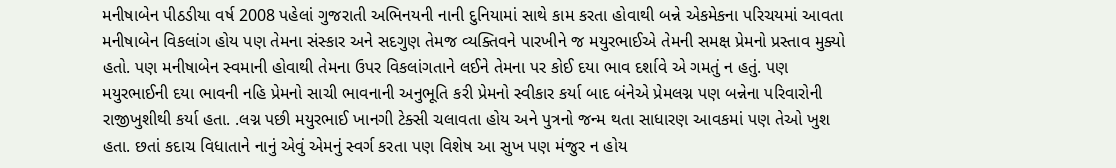મનીષાબેન પીઠડીયા વર્ષ 2008 પહેલાં ગુજરાતી અભિનયની નાની દુનિયામાં સાથે કામ કરતા હોવાથી બન્ને એકમેકના પરિચયમાં આવતા મનીષાબેન વિકલાંગ હોય પણ તેમના સંસ્કાર અને સદગુણ તેમજ વ્યક્તિવને પારખીને જ મયુરભાઈએ તેમની સમક્ષ પ્રેમનો પ્રસ્તાવ મુક્યો હતો. પણ મનીષાબેન સ્વમાની હોવાથી તેમના ઉપર વિકલાંગતાને લઈને તેમના પર કોઈ દયા ભાવ દર્શાવે એ ગમતું ન હતું. પણ મયુરભાઈની દયા ભાવની નહિ પ્રેમનો સાચી ભાવનાની અનુભૂતિ કરી પ્રેમનો સ્વીકાર કર્યા બાદ બંનેએ પ્રેમલગ્ન પણ બન્નેના પરિવારોની રાજીખુશીથી કર્યા હતા. .લગ્ન પછી મયુરભાઈ ખાનગી ટેક્સી ચલાવતા હોય અને પુત્રનો જન્મ થતા સાધારણ આવકમાં પણ તેઓ ખુશ હતા. છતાં કદાચ વિધાતાને નાનું એવું એમનું સ્વર્ગ કરતા પણ વિશેષ આ સુખ પણ મંજુર ન હોય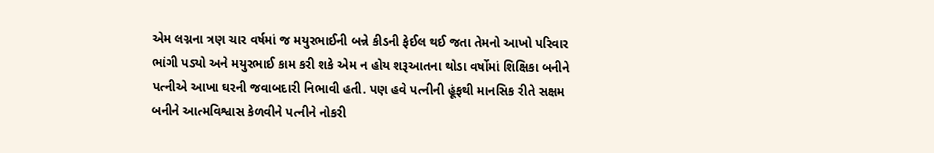એમ લગ્નના ત્રણ ચાર વર્ષમાં જ મયુરભાઈની બન્ને કીડની ફેઈલ થઈ જતા તેમનો આખો પરિવાર ભાંગી પડ્યો અને મયુરભાઈ કામ કરી શકે એમ ન હોય શરૂઆતના થોડા વર્ષોમાં શિક્ષિકા બનીને પત્નીએ આખા ઘરની જવાબદારી નિભાવી હતી. પણ હવે પત્નીની હૂંફથી માનસિક રીતે સક્ષમ બનીને આત્મવિશ્વાસ કેળવીને પત્નીને નોકરી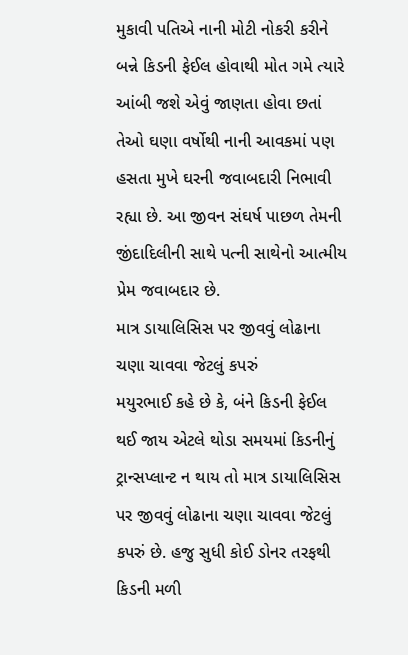મુકાવી પતિએ નાની મોટી નોકરી કરીને બન્ને કિડની ફેઈલ હોવાથી મોત ગમે ત્યારે આંબી જશે એવું જાણતા હોવા છતાં તેઓ ઘણા વર્ષોથી નાની આવકમાં પણ હસતા મુખે ઘરની જવાબદારી નિભાવી રહ્યા છે. આ જીવન સંઘર્ષ પાછળ તેમની જીંદાદિલીની સાથે પત્ની સાથેનો આત્મીય પ્રેમ જવાબદાર છે.
માત્ર ડાયાલિસિસ પર જીવવું લોઢાના ચણા ચાવવા જેટલું કપરું
મયુરભાઈ કહે છે કે, બંને કિડની ફેઈલ થઈ જાય એટલે થોડા સમયમાં કિડનીનું ટ્રાન્સપ્લાન્ટ ન થાય તો માત્ર ડાયાલિસિસ પર જીવવું લોઢાના ચણા ચાવવા જેટલું કપરું છે. હજુ સુધી કોઈ ડોનર તરફથી કિડની મળી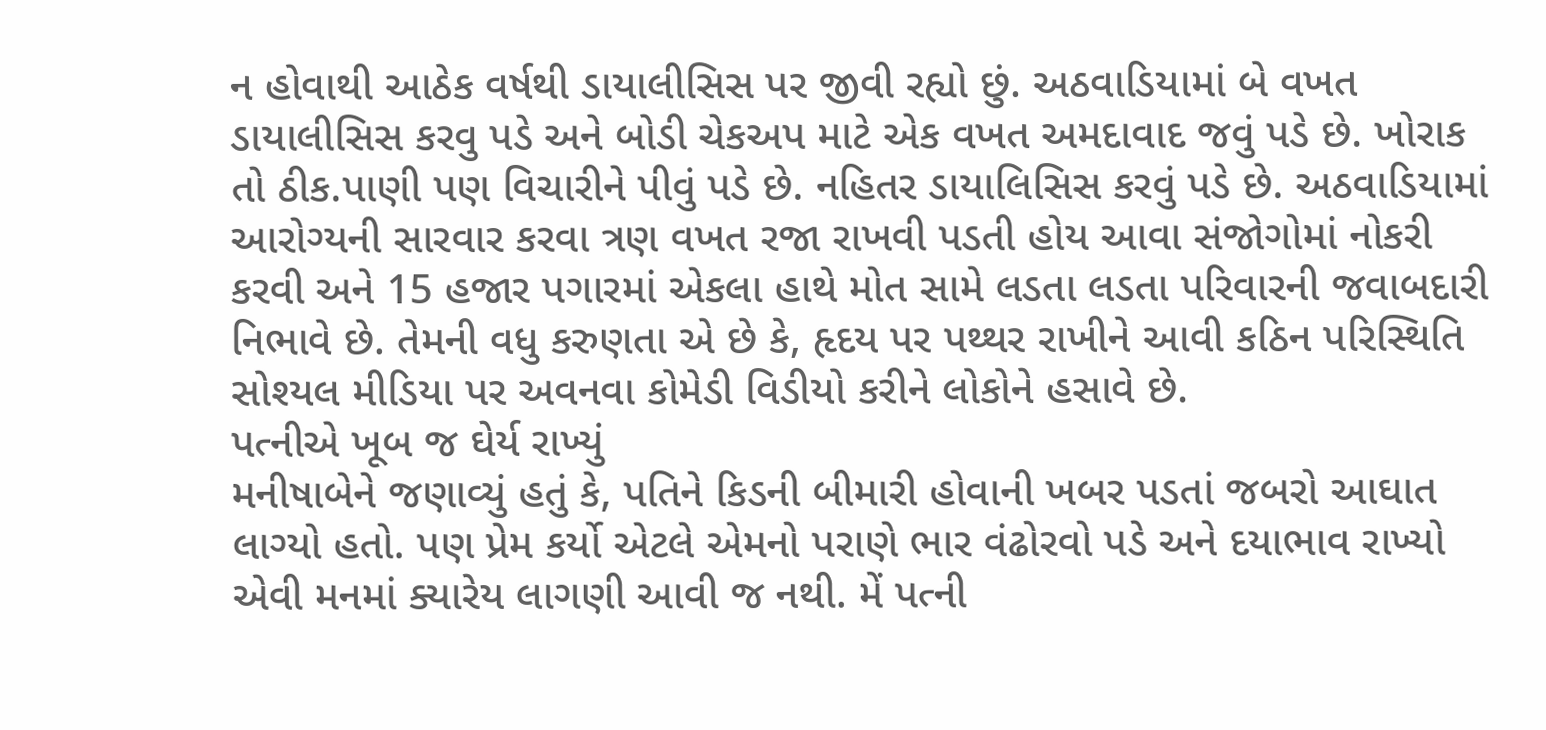ન હોવાથી આઠેક વર્ષથી ડાયાલીસિસ પર જીવી રહ્યો છું. અઠવાડિયામાં બે વખત ડાયાલીસિસ કરવુ પડે અને બોડી ચેકઅપ માટે એક વખત અમદાવાદ જવું પડે છે. ખોરાક તો ઠીક.પાણી પણ વિચારીને પીવું પડે છે. નહિતર ડાયાલિસિસ કરવું પડે છે. અઠવાડિયામાં આરોગ્યની સારવાર કરવા ત્રણ વખત રજા રાખવી પડતી હોય આવા સંજોગોમાં નોકરી કરવી અને 15 હજાર પગારમાં એકલા હાથે મોત સામે લડતા લડતા પરિવારની જવાબદારી નિભાવે છે. તેમની વધુ કરુણતા એ છે કે, હૃદય પર પથ્થર રાખીને આવી કઠિન પરિસ્થિતિ સોશ્યલ મીડિયા પર અવનવા કોમેડી વિડીયો કરીને લોકોને હસાવે છે.
પત્નીએ ખૂબ જ ઘેર્ય રાખ્યું
મનીષાબેને જણાવ્યું હતું કે, પતિને કિડની બીમારી હોવાની ખબર પડતાં જબરો આઘાત લાગ્યો હતો. પણ પ્રેમ કર્યો એટલે એમનો પરાણે ભાર વંઢોરવો પડે અને દયાભાવ રાખ્યો એવી મનમાં ક્યારેય લાગણી આવી જ નથી. મેં પત્ની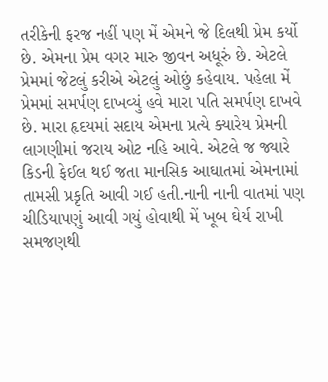તરીકેની ફરજ નહીં પણ મેં એમને જે દિલથી પ્રેમ કર્યો છે. એમના પ્રેમ વગર મારુ જીવન અધૂરું છે. એટલે પ્રેમમાં જેટલું કરીએ એટલું ઓછું કહેવાય. પહેલા મેં પ્રેમમાં સમર્પણ દાખવ્યું હવે મારા પતિ સમર્પણ દાખવે છે. મારા હૃદયમાં સદાય એમના પ્રત્યે ક્યારેય પ્રેમની લાગણીમાં જરાય ઓટ નહિ આવે. એટલે જ જ્યારે કિડની ફેઈલ થઈ જતા માનસિક આઘાતમાં એમનામાં તામસી પ્રકૃતિ આવી ગઈ હતી.નાની નાની વાતમાં પણ ચીડિયાપણું આવી ગયું હોવાથી મેં ખૂબ ઘેર્ય રાખી સમજણથી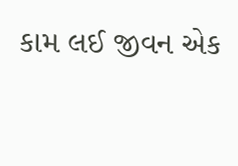કામ લઈ જીવન એક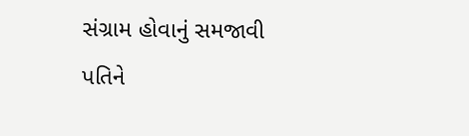સંગ્રામ હોવાનું સમજાવી પતિને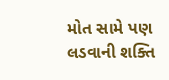મોત સામે પણ લડવાની શક્તિ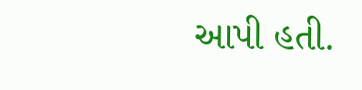આપી હતી.